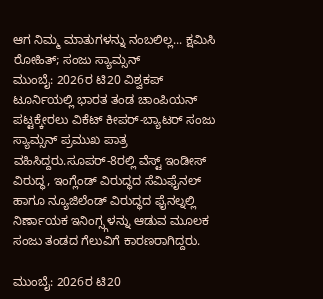ಆಗ ನಿಮ್ಮ ಮಾತುಗಳನ್ನು ನಂಬಲಿಲ್ಲ... ಕ್ಷಮಿಸಿ ರೋಹಿತ್; ಸಂಜು ಸ್ಯಾಮ್ಸನ್
ಮುಂಬೈ: 2026ರ ಟಿ20 ವಿಶ್ವಕಪ್ ಟೂರ್ನಿಯಲ್ಲಿ ಭಾರತ ತಂಡ ಚಾಂಪಿಯನ್ ಪಟ್ಟಕ್ಕೇರಲು ವಿಕೆಟ್ ಕೀಪರ್-ಬ್ಯಾಟರ್ ಸಂಜು ಸ್ಯಾಮ್ಸನ್ ಪ್ರಮುಖ ಪಾತ್ರ ವಹಿಸಿದ್ದರು.ಸೂಪರ್-8ರಲ್ಲಿ ವೆಸ್ಟ್ ಇಂಡೀಸ್ ವಿರುದ್ಧ, ಇಂಗ್ಲೆಂಡ್ ವಿರುದ್ಧದ ಸೆಮಿಫೈನಲ್ ಹಾಗೂ ನ್ಯೂಜಿಲೆಂಡ್ ವಿರುದ್ಧದ ಫೈನಲ್ನಲ್ಲಿ ನಿರ್ಣಾಯಕ ಇನಿಂಗ್ಸ್ಗಳನ್ನು ಆಡುವ ಮೂಲಕ ಸಂಜು ತಂಡದ ಗೆಲುವಿಗೆ ಕಾರಣರಾಗಿದ್ದರು.

ಮುಂಬೈ: 2026ರ ಟಿ20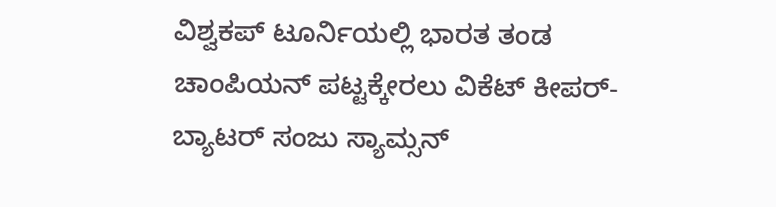ವಿಶ್ವಕಪ್ ಟೂರ್ನಿಯಲ್ಲಿ ಭಾರತ ತಂಡ ಚಾಂಪಿಯನ್ ಪಟ್ಟಕ್ಕೇರಲು ವಿಕೆಟ್ ಕೀಪರ್-ಬ್ಯಾಟರ್ ಸಂಜು ಸ್ಯಾಮ್ಸನ್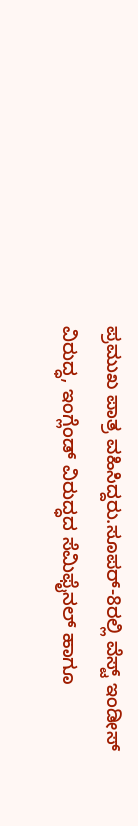ಪ್ರಮುಖ ಪಾತ್ರ ವಹಿಸಿದ್ದರು.ಸೂಪರ್-8ರಲ್ಲಿ ವೆಸ್ಟ್ ಇಂಡೀಸ್ ವಿರುದ್ಧ, ಇಂಗ್ಲೆಂಡ್ ವಿರುದ್ಧದ ಸೆಮಿಫೈನಲ್ ಹಾಗೂ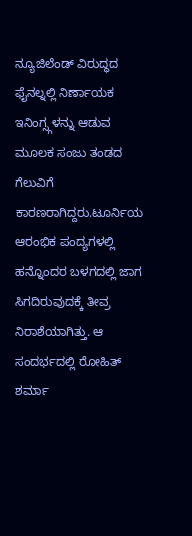ನ್ಯೂಜಿಲೆಂಡ್ ವಿರುದ್ಧದ ಫೈನಲ್ನಲ್ಲಿ ನಿರ್ಣಾಯಕ ಇನಿಂಗ್ಸ್ಗಳನ್ನು ಆಡುವ ಮೂಲಕ ಸಂಜು ತಂಡದ ಗೆಲುವಿಗೆ ಕಾರಣರಾಗಿದ್ದರು.ಟೂರ್ನಿಯ ಆರಂಭಿಕ ಪಂದ್ಯಗಳಲ್ಲಿ ಹನ್ನೊಂದರ ಬಳಗದಲ್ಲಿ ಜಾಗ ಸಿಗದಿರುವುದಕ್ಕೆ ತೀವ್ರ ನಿರಾಶೆಯಾಗಿತ್ತು. ಆ ಸಂದರ್ಭದಲ್ಲಿ ರೋಹಿತ್ ಶರ್ಮಾ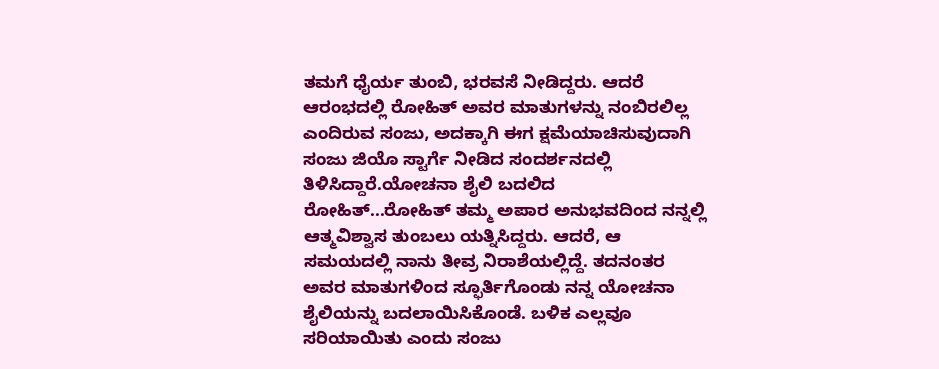ತಮಗೆ ಧೈರ್ಯ ತುಂಬಿ, ಭರವಸೆ ನೀಡಿದ್ದರು. ಆದರೆ ಆರಂಭದಲ್ಲಿ ರೋಹಿತ್ ಅವರ ಮಾತುಗಳನ್ನು ನಂಬಿರಲಿಲ್ಲ ಎಂದಿರುವ ಸಂಜು, ಅದಕ್ಕಾಗಿ ಈಗ ಕ್ಷಮೆಯಾಚಿಸುವುದಾಗಿ ಸಂಜು ಜಿಯೊ ಸ್ಟಾರ್ಗೆ ನೀಡಿದ ಸಂದರ್ಶನದಲ್ಲಿ ತಿಳಿಸಿದ್ದಾರೆ.ಯೋಚನಾ ಶೈಲಿ ಬದಲಿದ ರೋಹಿತ್...ರೋಹಿತ್ ತಮ್ಮ ಅಪಾರ ಅನುಭವದಿಂದ ನನ್ನಲ್ಲಿ ಆತ್ಮವಿಶ್ವಾಸ ತುಂಬಲು ಯತ್ನಿಸಿದ್ದರು. ಆದರೆ, ಆ ಸಮಯದಲ್ಲಿ ನಾನು ತೀವ್ರ ನಿರಾಶೆಯಲ್ಲಿದ್ದೆ. ತದನಂತರ ಅವರ ಮಾತುಗಳಿಂದ ಸ್ಫೂರ್ತಿಗೊಂಡು ನನ್ನ ಯೋಚನಾ ಶೈಲಿಯನ್ನು ಬದಲಾಯಿಸಿಕೊಂಡೆ. ಬಳಿಕ ಎಲ್ಲವೂ ಸರಿಯಾಯಿತು ಎಂದು ಸಂಜು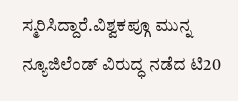ಸ್ಮರಿಸಿದ್ದಾರೆ.ವಿಶ್ವಕಪ್ಗೂ ಮುನ್ನ ನ್ಯೂಜಿಲೆಂಡ್ ವಿರುದ್ಧ ನಡೆದ ಟಿ20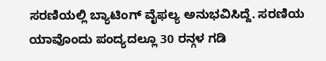ಸರಣಿಯಲ್ಲಿ ಬ್ಯಾಟಿಂಗ್ ವೈಫಲ್ಯ ಅನುಭವಿಸಿದ್ದೆ. ಸರಣಿಯ ಯಾವೊಂದು ಪಂದ್ಯದಲ್ಲೂ 30 ರನ್ಗಳ ಗಡಿ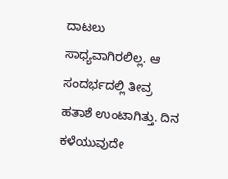ದಾಟಲು ಸಾಧ್ಯವಾಗಿರಲಿಲ್ಲ. ಆ ಸಂದರ್ಭದಲ್ಲಿ ತೀವ್ರ ಹತಾಶೆ ಉಂಟಾಗಿತ್ತು. ದಿನ ಕಳೆಯುವುದೇ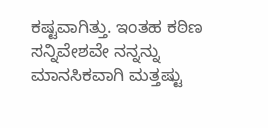ಕಷ್ಟವಾಗಿತ್ತು. ಇಂತಹ ಕಠಿಣ ಸನ್ನಿವೇಶವೇ ನನ್ನನ್ನು ಮಾನಸಿಕವಾಗಿ ಮತ್ತಷ್ಟು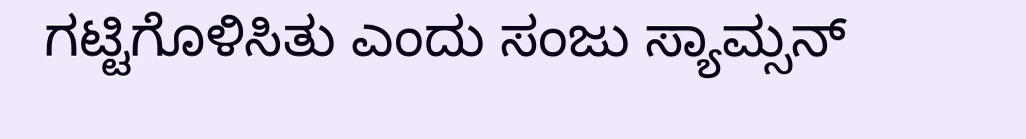ಗಟ್ಟಿಗೊಳಿಸಿತು ಎಂದು ಸಂಜು ಸ್ಯಾಮ್ಸನ್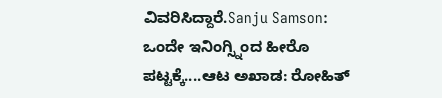ವಿವರಿಸಿದ್ದಾರೆ.Sanju Samson: ಒಂದೇ ಇನಿಂಗ್ಸ್ನಿಂದ ಹೀರೊ ಪಟ್ಟಕ್ಕೆ....ಆಟ ಅಖಾಡ: ರೋಹಿತ್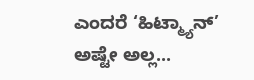ಎಂದರೆ ‘ಹಿಟ್ಮ್ಯಾನ್’ ಅಷ್ಟೇ ಅಲ್ಲ...